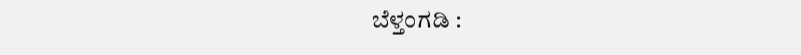ಬೆಳ್ತಂಗಡಿ :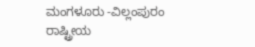ಮಂಗಳೂರು -ವಿಲ್ಲಂಪುರಂ ರಾಷ್ಟ್ರೀಯ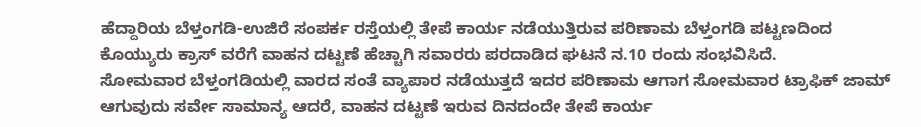ಹೆದ್ದಾರಿಯ ಬೆಳ್ತಂಗಡಿ-ಉಜಿರೆ ಸಂಪರ್ಕ ರಸ್ತೆಯಲ್ಲಿ ತೇಪೆ ಕಾರ್ಯ ನಡೆಯುತ್ತಿರುವ ಪರಿಣಾಮ ಬೆಳ್ತಂಗಡಿ ಪಟ್ಟಣದಿಂದ ಕೊಯ್ಯುರು ಕ್ರಾಸ್ ವರೆಗೆ ವಾಹನ ದಟ್ಟಣೆ ಹೆಚ್ಚಾಗಿ ಸವಾರರು ಪರದಾಡಿದ ಘಟನೆ ನ.10 ರಂದು ಸಂಭವಿಸಿದೆ.
ಸೋಮವಾರ ಬೆಳ್ತಂಗಡಿಯಲ್ಲಿ ವಾರದ ಸಂತೆ ವ್ಯಾಪಾರ ನಡೆಯುತ್ತದೆ ಇದರ ಪರಿಣಾಮ ಆಗಾಗ ಸೋಮವಾರ ಟ್ರಾಫಿಕ್ ಜಾಮ್ ಆಗುವುದು ಸರ್ವೇ ಸಾಮಾನ್ಯ ಆದರೆ, ವಾಹನ ದಟ್ಟಣೆ ಇರುವ ದಿನದಂದೇ ತೇಪೆ ಕಾರ್ಯ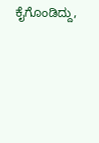ಕೈಗೊಂಡಿದ್ದು,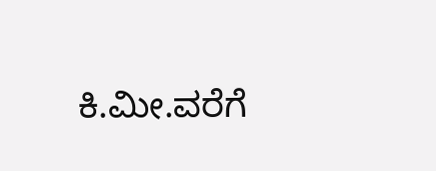ಕಿ.ಮೀ.ವರೆಗೆ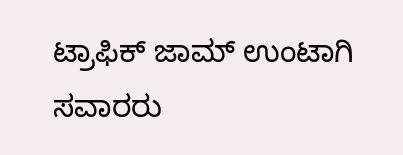ಟ್ರಾಫಿಕ್ ಜಾಮ್ ಉಂಟಾಗಿ ಸವಾರರು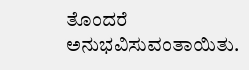ತೊಂದರೆ ಅನುಭವಿಸುವಂತಾಯಿತು.